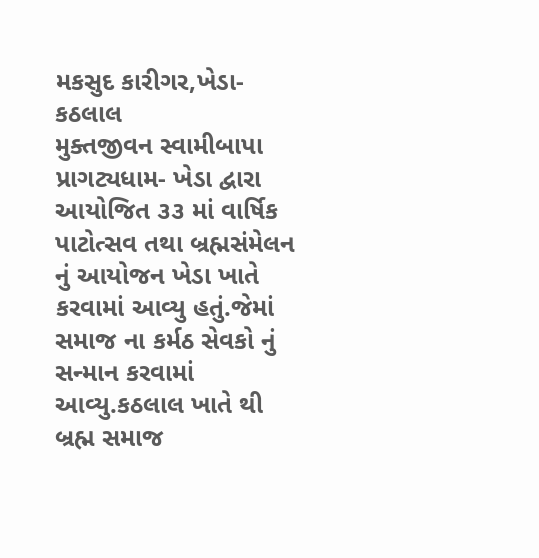મકસુદ કારીગર,ખેડા-કઠલાલ
મુક્તજીવન સ્વામીબાપા પ્રાગટ્યધામ- ખેડા દ્વારા આયોજિત ૩૩ માં વાર્ષિક પાટોત્સવ તથા બ્રહ્મસંમેલન નું આયોજન ખેડા ખાતે કરવામાં આવ્યુ હતું.જેમાં સમાજ ના કર્મઠ સેવકો નું સન્માન કરવામાં આવ્યુ.કઠલાલ ખાતે થી બ્રહ્મ સમાજ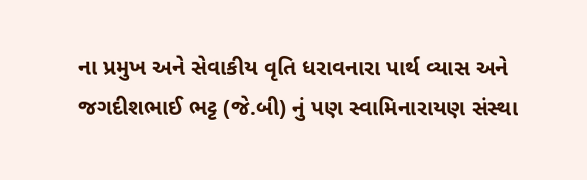ના પ્રમુખ અને સેવાકીય વૃતિ ધરાવનારા પાર્થ વ્યાસ અને જગદીશભાઈ ભટ્ટ (જે.બી) નું પણ સ્વામિનારાયણ સંસ્થા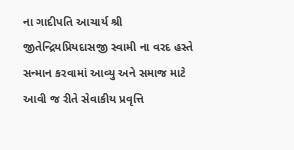ના ગાદીપતિ આચાર્ય શ્રી જીતેન્દ્રિયપ્રિયદાસજી સ્વામી ના વરદ હસ્તે સન્માન કરવામાં આવ્યુ અને સમાજ માટે આવી જ રીતે સેવાકીય પ્રવૃત્તિ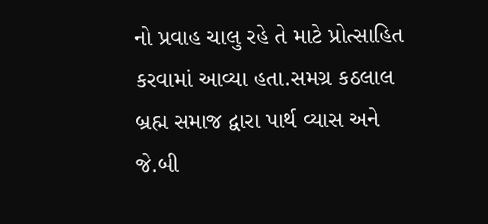નો પ્રવાહ ચાલુ રહે તે માટે પ્રોત્સાહિત કરવામાં આવ્યા હતા.સમગ્ર કઠલાલ બ્રહ્મ સમાજ દ્વારા પાર્થ વ્યાસ અને જે.બી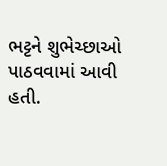ભટ્ટને શુભેચ્છાઓ પાઠવવામાં આવી હતી.